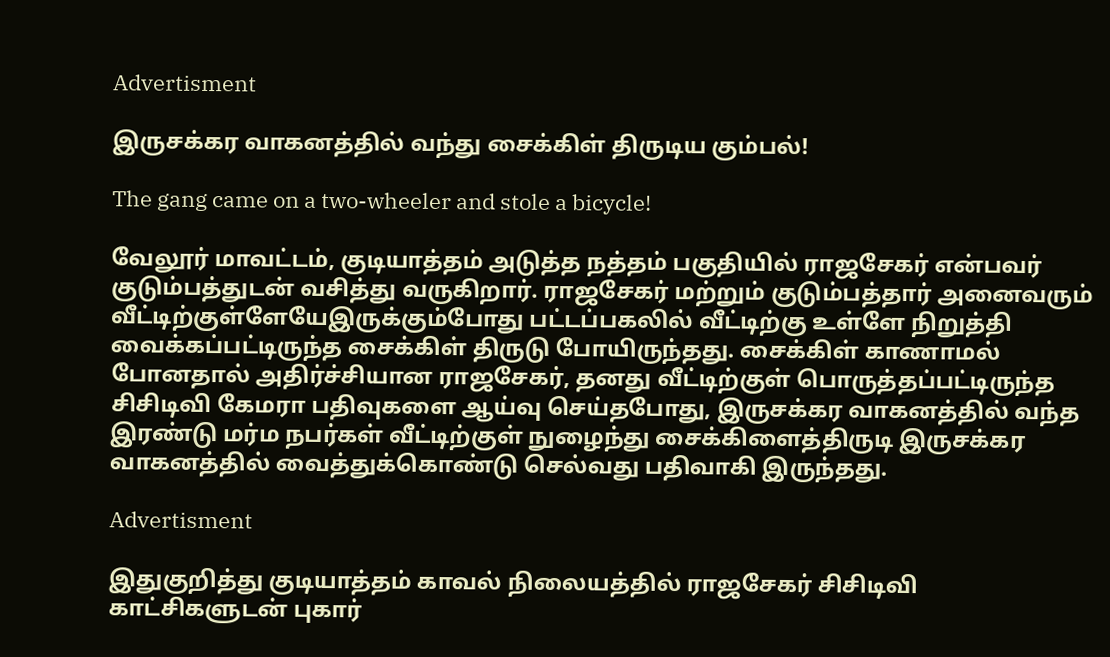Advertisment

இருசக்கர வாகனத்தில் வந்து சைக்கிள் திருடிய கும்பல்!

The gang came on a two-wheeler and stole a bicycle!

வேலூர் மாவட்டம், குடியாத்தம் அடுத்த நத்தம் பகுதியில் ராஜசேகர் என்பவர் குடும்பத்துடன் வசித்து வருகிறார். ராஜசேகர் மற்றும் குடும்பத்தார் அனைவரும் வீட்டிற்குள்ளேயேஇருக்கும்போது பட்டப்பகலில் வீட்டிற்கு உள்ளே நிறுத்தி வைக்கப்பட்டிருந்த சைக்கிள் திருடு போயிருந்தது. சைக்கிள் காணாமல் போனதால் அதிர்ச்சியான ராஜசேகர், தனது வீட்டிற்குள் பொருத்தப்பட்டிருந்த சிசிடிவி கேமரா பதிவுகளை ஆய்வு செய்தபோது, இருசக்கர வாகனத்தில் வந்த இரண்டு மர்ம நபர்கள் வீட்டிற்குள் நுழைந்து சைக்கிளைத்திருடி இருசக்கர வாகனத்தில் வைத்துக்கொண்டு செல்வது பதிவாகி இருந்தது.

Advertisment

இதுகுறித்து குடியாத்தம் காவல் நிலையத்தில் ராஜசேகர் சிசிடிவி காட்சிகளுடன் புகார்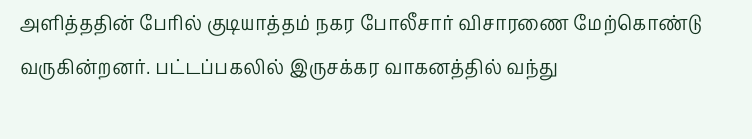அளித்ததின் பேரில் குடியாத்தம் நகர போலீசார் விசாரணை மேற்கொண்டு வருகின்றனர். பட்டப்பகலில் இருசக்கர வாகனத்தில் வந்து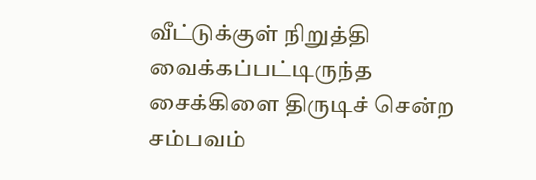வீட்டுக்குள் நிறுத்தி வைக்கப்பட்டிருந்த சைக்கிளை திருடிச் சென்ற சம்பவம்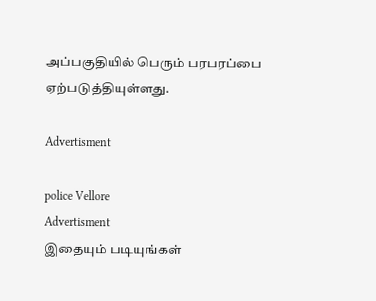அப்பகுதியில் பெரும் பரபரப்பை ஏற்படுத்தியுள்ளது.

Advertisment

police Vellore
Advertisment
இதையும் படியுங்கள்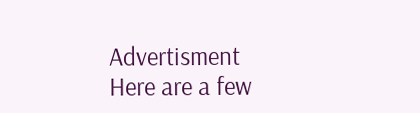Advertisment
Here are a few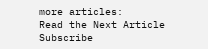more articles:
Read the Next Article
Subscribe